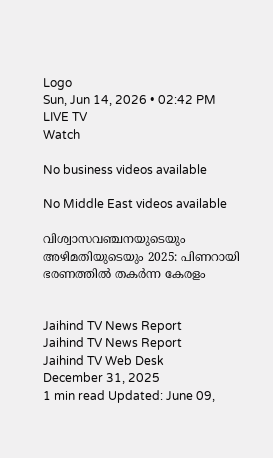Logo
Sun, Jun 14, 2026 • 02:42 PM
LIVE TV
Watch

No business videos available

No Middle East videos available

വിശ്വാസവഞ്ചനയുടെയും അഴിമതിയുടെയും 2025: പിണറായി ഭരണത്തില്‍ തകര്‍ന്ന കേരളം


Jaihind TV News Report
Jaihind TV News Report
Jaihind TV Web Desk
December 31, 2025
1 min read Updated: June 09,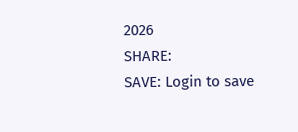2026
SHARE:
SAVE: Login to save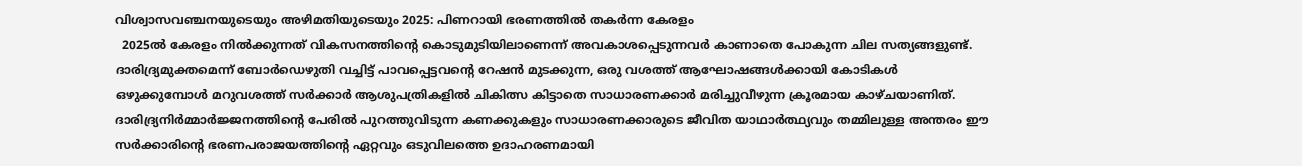വിശ്വാസവഞ്ചനയുടെയും അഴിമതിയുടെയും 2025: പിണറായി ഭരണത്തില്‍ തകര്‍ന്ന കേരളം
  2025ല്‍ കേരളം നില്‍ക്കുന്നത് വികസനത്തിന്റെ കൊടുമുടിയിലാണെന്ന് അവകാശപ്പെടുന്നവര്‍ കാണാതെ പോകുന്ന ചില സത്യങ്ങളുണ്ട്. ദാരിദ്ര്യമുക്തമെന്ന് ബോര്‍ഡെഴുതി വച്ചിട്ട് പാവപ്പെട്ടവന്റെ റേഷന്‍ മുടക്കുന്ന, ഒരു വശത്ത് ആഘോഷങ്ങള്‍ക്കായി കോടികള്‍ ഒഴുക്കുമ്പോള്‍ മറുവശത്ത് സര്‍ക്കാര്‍ ആശുപത്രികളില്‍ ചികിത്സ കിട്ടാതെ സാധാരണക്കാര്‍ മരിച്ചുവീഴുന്ന ക്രൂരമായ കാഴ്ചയാണിത്. ദാരിദ്ര്യനിര്‍മ്മാര്‍ജ്ജനത്തിന്റെ പേരില്‍ പുറത്തുവിടുന്ന കണക്കുകളും സാധാരണക്കാരുടെ ജീവിത യാഥാര്‍ത്ഥ്യവും തമ്മിലുള്ള അന്തരം ഈ സര്‍ക്കാരിന്റെ ഭരണപരാജയത്തിന്റെ ഏറ്റവും ഒടുവിലത്തെ ഉദാഹരണമായി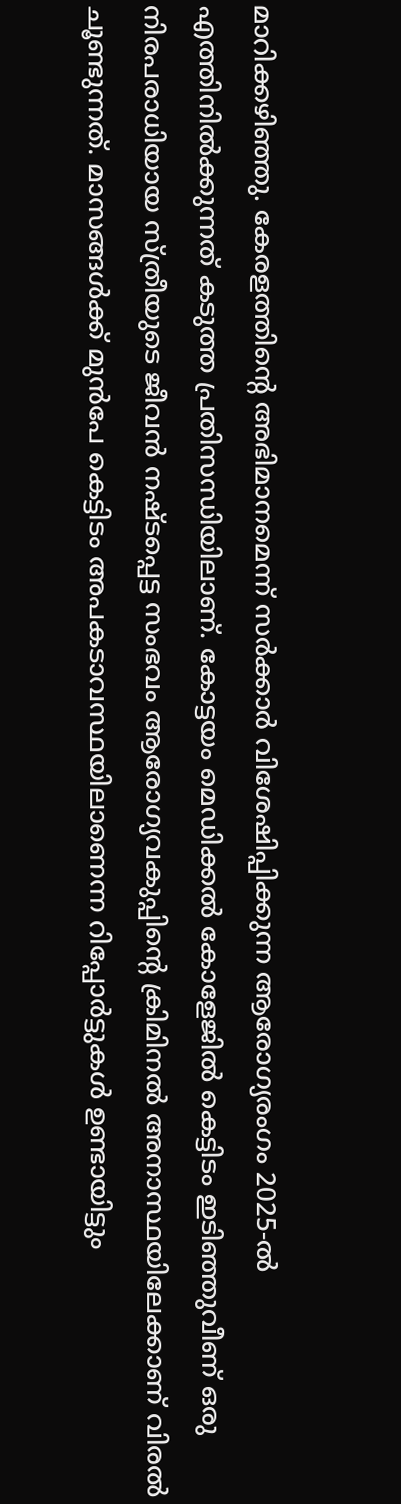മാറിക്കഴിഞ്ഞു. കേരളത്തിന്റെ അഭിമാനമെന്ന് സര്‍ക്കാര്‍ വിശേഷിപ്പിക്കുന്ന ആരോഗ്യരംഗം 2025-ല്‍ എത്തിനില്‍ക്കുന്നത് കടുത്ത പ്രതിസന്ധിയിലാണ്. കോട്ടയം മെഡിക്കല്‍ കോളേജില്‍ കെട്ടിടം ഇടിഞ്ഞുവീണ് ഒരു നിരപരാധിയായ സ്ത്രീയുടെ ജീവന്‍ നഷ്ടപ്പെട്ട സംഭവം ആരോഗ്യവകുപ്പിന്റെ ക്രിമിനല്‍ അനാസ്ഥയിലേക്കാണ് വിരല്‍ ചൂണ്ടുന്നത്. മാസങ്ങള്‍ക്ക് മുന്‍പേ കെട്ടിടം അപകടാവസ്ഥയിലാണെന്ന റിപ്പോര്‍ട്ടുകള്‍ ഉണ്ടായിട്ടും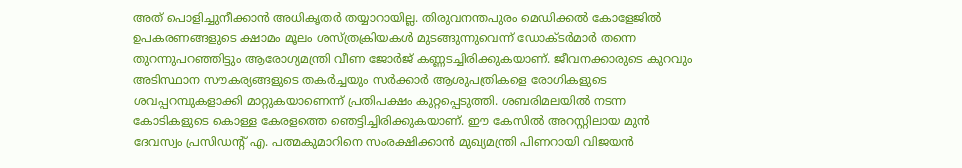അത് പൊളിച്ചുനീക്കാന്‍ അധികൃതര്‍ തയ്യാറായില്ല. തിരുവനന്തപുരം മെഡിക്കല്‍ കോളേജില്‍ ഉപകരണങ്ങളുടെ ക്ഷാമം മൂലം ശസ്ത്രക്രിയകള്‍ മുടങ്ങുന്നുവെന്ന് ഡോക്ടര്‍മാര്‍ തന്നെ തുറന്നുപറഞ്ഞിട്ടും ആരോഗ്യമന്ത്രി വീണ ജോര്‍ജ് കണ്ണടച്ചിരിക്കുകയാണ്. ജീവനക്കാരുടെ കുറവും അടിസ്ഥാന സൗകര്യങ്ങളുടെ തകര്‍ച്ചയും സര്‍ക്കാര്‍ ആശുപത്രികളെ രോഗികളുടെ ശവപ്പറമ്പുകളാക്കി മാറ്റുകയാണെന്ന് പ്രതിപക്ഷം കുറ്റപ്പെടുത്തി. ശബരിമലയില്‍ നടന്ന കോടികളുടെ കൊള്ള കേരളത്തെ ഞെട്ടിച്ചിരിക്കുകയാണ്. ഈ കേസില്‍ അറസ്റ്റിലായ മുന്‍ ദേവസ്വം പ്രസിഡന്റ് എ. പത്മകുമാറിനെ സംരക്ഷിക്കാന്‍ മുഖ്യമന്ത്രി പിണറായി വിജയന്‍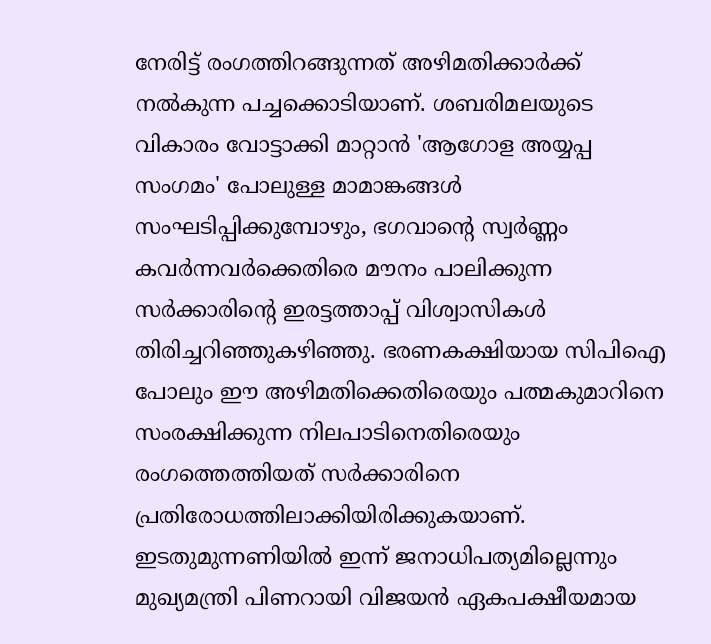നേരിട്ട് രംഗത്തിറങ്ങുന്നത് അഴിമതിക്കാര്‍ക്ക് നല്‍കുന്ന പച്ചക്കൊടിയാണ്. ശബരിമലയുടെ വികാരം വോട്ടാക്കി മാറ്റാന്‍ 'ആഗോള അയ്യപ്പ സംഗമം' പോലുള്ള മാമാങ്കങ്ങള്‍ സംഘടിപ്പിക്കുമ്പോഴും, ഭഗവാന്റെ സ്വര്‍ണ്ണം കവര്‍ന്നവര്‍ക്കെതിരെ മൗനം പാലിക്കുന്ന സര്‍ക്കാരിന്റെ ഇരട്ടത്താപ്പ് വിശ്വാസികള്‍ തിരിച്ചറിഞ്ഞുകഴിഞ്ഞു. ഭരണകക്ഷിയായ സിപിഐ പോലും ഈ അഴിമതിക്കെതിരെയും പത്മകുമാറിനെ സംരക്ഷിക്കുന്ന നിലപാടിനെതിരെയും രംഗത്തെത്തിയത് സര്‍ക്കാരിനെ പ്രതിരോധത്തിലാക്കിയിരിക്കുകയാണ്. ഇടതുമുന്നണിയില്‍ ഇന്ന് ജനാധിപത്യമില്ലെന്നും മുഖ്യമന്ത്രി പിണറായി വിജയന്‍ ഏകപക്ഷീയമായ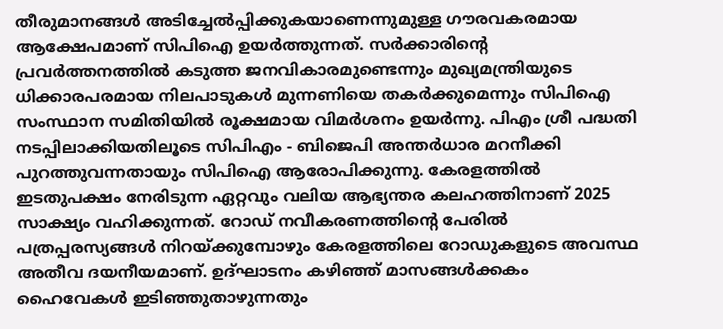തീരുമാനങ്ങള്‍ അടിച്ചേല്‍പ്പിക്കുകയാണെന്നുമുള്ള ഗൗരവകരമായ ആക്ഷേപമാണ് സിപിഐ ഉയര്‍ത്തുന്നത്. സര്‍ക്കാരിന്റെ പ്രവര്‍ത്തനത്തില്‍ കടുത്ത ജനവികാരമുണ്ടെന്നും മുഖ്യമന്ത്രിയുടെ ധിക്കാരപരമായ നിലപാടുകള്‍ മുന്നണിയെ തകര്‍ക്കുമെന്നും സിപിഐ സംസ്ഥാന സമിതിയില്‍ രൂക്ഷമായ വിമര്‍ശനം ഉയര്‍ന്നു. പിഎം ശ്രീ പദ്ധതി നടപ്പിലാക്കിയതിലൂടെ സിപിഎം - ബിജെപി അന്തര്‍ധാര മറനീക്കി പുറത്തുവന്നതായും സിപിഐ ആരോപിക്കുന്നു. കേരളത്തില്‍ ഇടതുപക്ഷം നേരിടുന്ന ഏറ്റവും വലിയ ആഭ്യന്തര കലഹത്തിനാണ് 2025 സാക്ഷ്യം വഹിക്കുന്നത്. റോഡ് നവീകരണത്തിന്റെ പേരില്‍ പത്രപ്പരസ്യങ്ങള്‍ നിറയ്ക്കുമ്പോഴും കേരളത്തിലെ റോഡുകളുടെ അവസ്ഥ അതീവ ദയനീയമാണ്. ഉദ്ഘാടനം കഴിഞ്ഞ് മാസങ്ങള്‍ക്കകം ഹൈവേകള്‍ ഇടിഞ്ഞുതാഴുന്നതും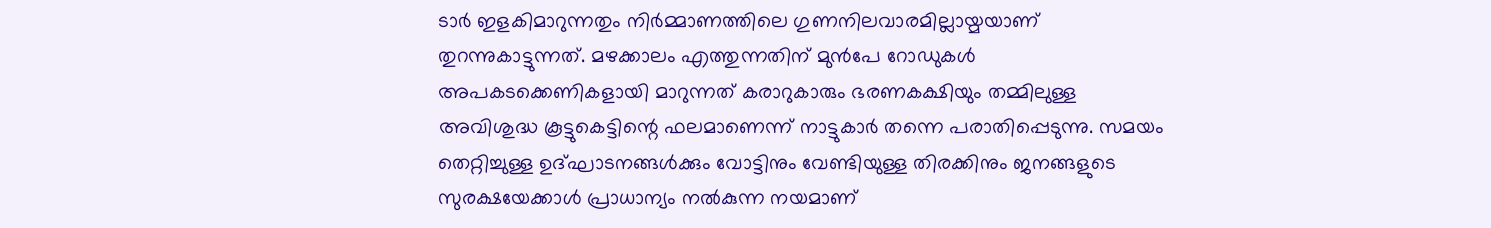ടാര്‍ ഇളകിമാറുന്നതും നിര്‍മ്മാണത്തിലെ ഗുണനിലവാരമില്ലായ്മയാണ് തുറന്നുകാട്ടുന്നത്. മഴക്കാലം എത്തുന്നതിന് മുന്‍പേ റോഡുകള്‍ അപകടക്കെണികളായി മാറുന്നത് കരാറുകാരും ഭരണകക്ഷിയും തമ്മിലുള്ള അവിശുദ്ധ കൂട്ടുകെട്ടിന്റെ ഫലമാണെന്ന് നാട്ടുകാര്‍ തന്നെ പരാതിപ്പെടുന്നു. സമയം തെറ്റിച്ചുള്ള ഉദ്ഘാടനങ്ങള്‍ക്കും വോട്ടിനും വേണ്ടിയുള്ള തിരക്കിനും ജനങ്ങളുടെ സുരക്ഷയേക്കാള്‍ പ്രാധാന്യം നല്‍കുന്ന നയമാണ്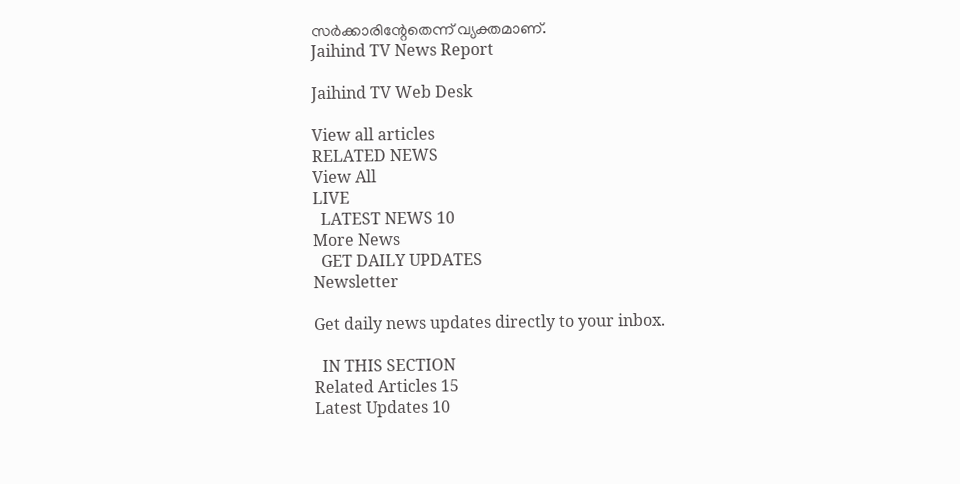സര്‍ക്കാരിന്റേതെന്ന് വ്യക്തമാണ്.
Jaihind TV News Report

Jaihind TV Web Desk

View all articles
RELATED NEWS
View All
LIVE
  LATEST NEWS 10
More News
  GET DAILY UPDATES
Newsletter

Get daily news updates directly to your inbox.

  IN THIS SECTION
Related Articles 15
Latest Updates 10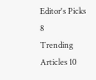Editor's Picks 8
Trending Articles 10